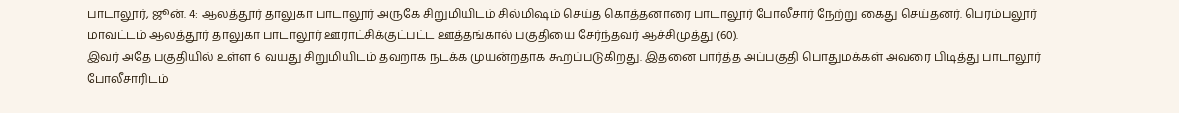பாடாலூர், ஜூன். 4: ஆலத்தூர் தாலுகா பாடாலூர் அருகே சிறுமியிடம் சில்மிஷம் செய்த கொத்தனாரை பாடாலூர் போலீசார் நேற்று கைது செய்தனர். பெரம்பலூர் மாவட்டம் ஆலத்தூர் தாலுகா பாடாலூர் ஊராட்சிக்குட்பட்ட ஊத்தங்கால் பகுதியை சேர்ந்தவர் ஆச்சிமுத்து (60).
இவர் அதே பகுதியில் உள்ள 6 வயது சிறுமியிடம் தவறாக நடக்க முயன்றதாக கூறப்படுகிறது. இதனை பார்த்த அப்பகுதி பொதுமக்கள் அவரை பிடித்து பாடாலூர் போலீசாரிடம்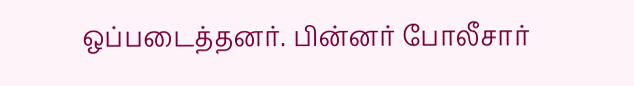ஒப்படைத்தனர். பின்னர் போலீசார்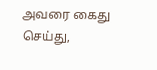அவரை கைது செய்து,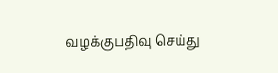வழக்குபதிவு செய்து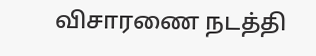விசாரணை நடத்தி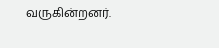வருகின்றனர்.